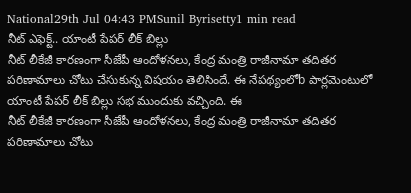National29th Jul 04:43 PMSunil Byrisetty1 min read
నీట్ ఎఫెక్ట్.. యాంటీ పేపర్ లీక్ బిల్లు
నీట్ లీకేజీ కారణంగా సీజేపీ ఆందోళనలు, కేంద్ర మంత్రి రాజీనామా తదితర పరిణామాలు చోటు చేసుకున్న విషయం తెలిసిందే. ఈ నేపథ్యంలోb పార్లమెంటులో యాంటీ పేపర్ లీక్ బిల్లు సభ ముందుకు వచ్చింది. ఈ
నీట్ లీకేజీ కారణంగా సీజేపీ ఆందోళనలు, కేంద్ర మంత్రి రాజీనామా తదితర పరిణామాలు చోటు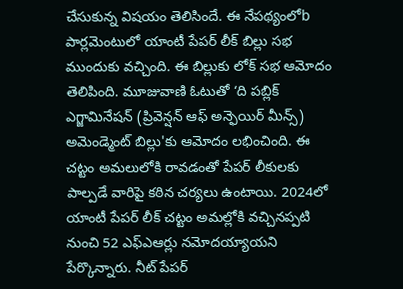చేసుకున్న విషయం తెలిసిందే. ఈ నేపథ్యంలోb పార్లమెంటులో యాంటీ పేపర్ లీక్ బిల్లు సభ ముందుకు వచ్చింది. ఈ బిల్లుకు లోక్ సభ ఆమోదం తెలిపింది. మూజువాణి ఓటుతో ‘ది పబ్లిక్ ఎగ్జామినేషన్ (ప్రివెన్షన్ ఆఫ్ అన్ఫెయిర్ మీన్స్) అమెండ్మెంట్ బిల్లు'కు ఆమోదం లభించింది. ఈ చట్టం అమలులోకి రావడంతో పేపర్ లీకులకు పాల్పడే వారిపై కఠిన చర్యలు ఉంటాయి. 2024లో యాంటీ పేపర్ లీక్ చట్టం అమల్లోకి వచ్చినప్పటి నుంచి 52 ఎఫ్ఎఆర్లు నమోదయ్యాయని పేర్కొన్నారు. నీట్ పేపర్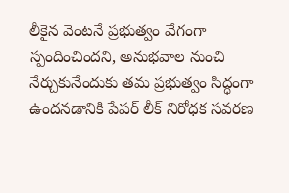లీకైన వెంటనే ప్రభుత్వం వేగంగా స్పందించిందని, అనుభవాల నుంచి నేర్చుకునేందుకు తమ ప్రభుత్వం సిద్ధంగా ఉందనడానికి పేపర్ లీక్ నిరోధక సవరణ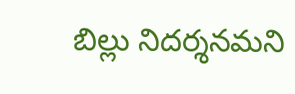బిల్లు నిదర్శనమని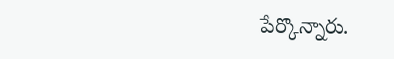పేర్కొన్నారు.